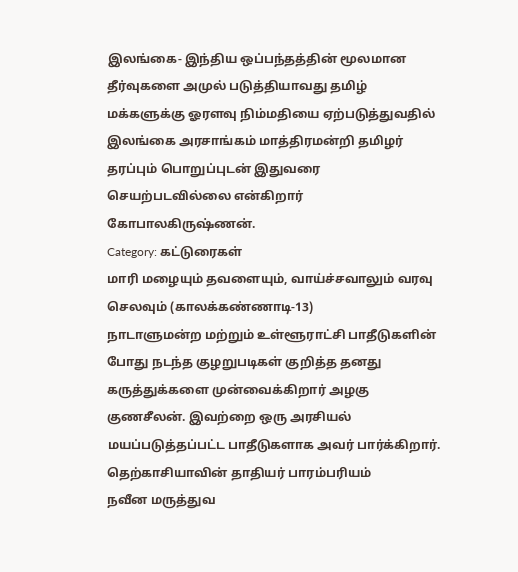இலங்கை- இந்திய ஒப்பந்தத்தின் மூலமான தீர்வுகளை அமுல் படுத்தியாவது தமிழ் மக்களுக்கு ஓரளவு நிம்மதியை ஏற்படுத்துவதில் இலங்கை அரசாங்கம் மாத்திரமன்றி தமிழர் தரப்பும் பொறுப்புடன் இதுவரை செயற்படவில்லை என்கிறார் கோபாலகிருஷ்ணன்.
Category: கட்டுரைகள்
மாரி மழையும் தவளையும், வாய்ச்சவாலும் வரவு செலவும் (காலக்கண்ணாடி-13)
நாடாளுமன்ற மற்றும் உள்ளூராட்சி பாதீடுகளின் போது நடந்த குழறுபடிகள் குறித்த தனது கருத்துக்களை முன்வைக்கிறார் அழகு குணசீலன். இவற்றை ஒரு அரசியல் மயப்படுத்தப்பட்ட பாதீடுகளாக அவர் பார்க்கிறார்.
தெற்காசியாவின் தாதியர் பாரம்பரியம்
நவீன மருத்துவ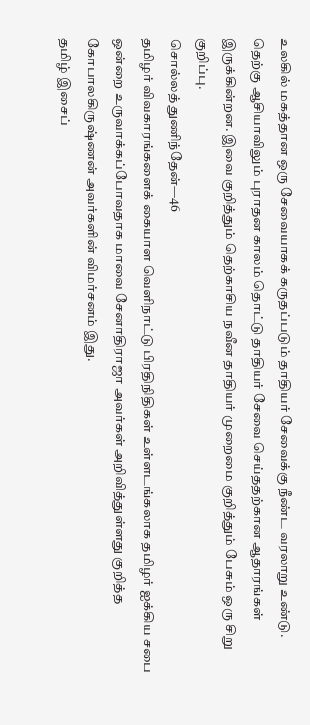உலகில் மகத்தான ஒரு சேவையாகக் கருதப்படும் தாதியர் சேவைக்கு நீண்ட வரலாறு உண்டு. தெற்கு ஆசியாவிலும் புராதன காலம் தொட்டு தாதியர் சேவை செய்ததற்கான ஆதாரங்கள் இருக்கின்றன. இவை குறித்தும் தெற்காசிய நவீன தாதியர் முறைமை குறித்தும் பேசும் ஒரு சிறு குறிப்பு.
சொல்லத் துணிந்தேன்—46
தமிழர் விவகாரங்களைக் கையாள வெளிநாட்டு பிரதிநிதிகள் உள்ளடங்கலாக தமிழர் ஐக்கிய சபை ஒன்றை உருவாக்கப்போவதாக மாவை சேனாதிராஜா அவர்கள் அறிவித்துள்ளது குறித்த கோபாலகிருஷ்ணன் அவர்களின் விமர்சனம் இது.
தமிழ் இசைப்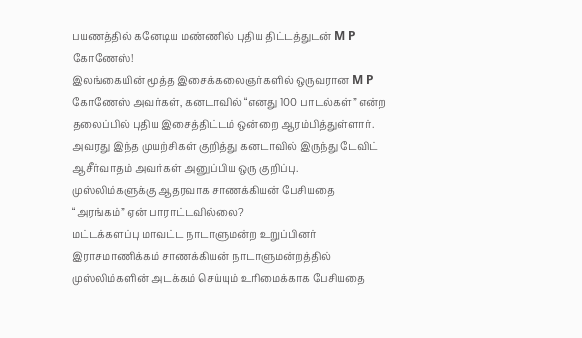பயணத்தில் கனேடிய மண்ணில் புதிய திட்டத்துடன் M P கோணேஸ்!
இலங்கையின் மூத்த இசைக்கலைஞர்களில் ஒருவரான M P கோணேஸ் அவர்கள், கனடாவில் “எனது 100 பாடல்கள்” என்ற தலைப்பில் புதிய இசைத்திட்டம் ஒன்றை ஆரம்பித்துள்ளார். அவரது இந்த முயற்சிகள் குறித்து கனடாவில் இருந்து டேவிட் ஆசீர்வாதம் அவர்கள் அனுப்பிய ஒரு குறிப்பு.
முஸ்லிம்களுக்கு ஆதரவாக சாணக்கியன் பேசியதை “அரங்கம்” ஏன் பாராட்டவில்லை?
மட்டக்களப்பு மாவட்ட நாடாளுமன்ற உறுப்பினர் இராசமாணிக்கம் சாணக்கியன் நாடாளுமன்றத்தில் முஸ்லிம்களின் அடக்கம் செய்யும் உரிமைக்காக பேசியதை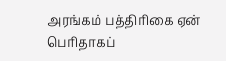அரங்கம் பத்திரிகை ஏன் பெரிதாகப்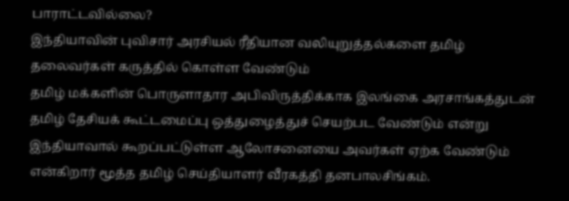பாராட்டவில்லை?
இந்தியாவின் புவிசார் அரசியல் ரீதியான வலியுறுத்தல்களை தமிழ் தலைவர்கள் கருத்தில் கொள்ள வேண்டும்
தமிழ் மக்களின் பொருளாதார அபிவிருத்திக்காக இலங்கை அரசாங்கத்துடன் தமிழ் தேசியக் கூட்டமைப்பு ஒத்துழைத்துச் செயற்பட வேண்டும் என்று இந்தியாவால் கூறப்பட்டுள்ள ஆலோசனையை அவர்கள் ஏற்க வேண்டும் என்கிறார் மூத்த தமிழ் செய்தியாளர் வீரகத்தி தனபாலசிங்கம்.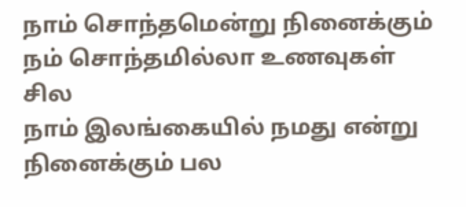நாம் சொந்தமென்று நினைக்கும் நம் சொந்தமில்லா உணவுகள் சில
நாம் இலங்கையில் நமது என்று நினைக்கும் பல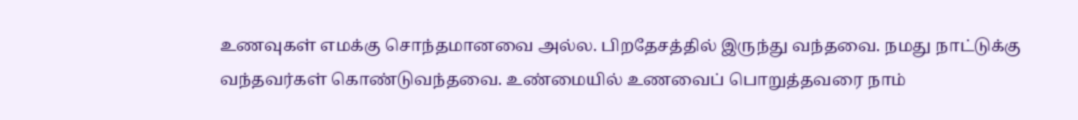உணவுகள் எமக்கு சொந்தமானவை அல்ல. பிறதேசத்தில் இருந்து வந்தவை. நமது நாட்டுக்கு வந்தவர்கள் கொண்டுவந்தவை. உண்மையில் உணவைப் பொறுத்தவரை நாம்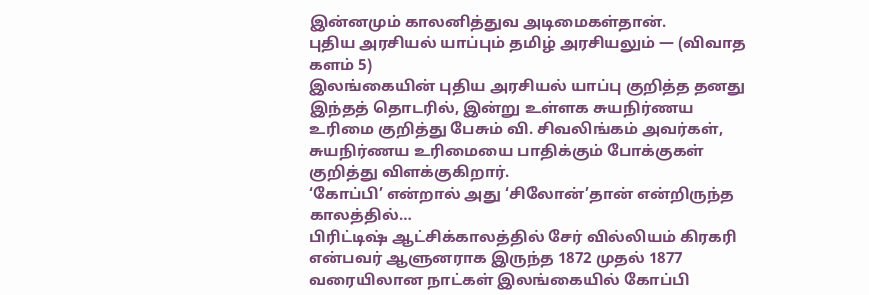இன்னமும் காலனித்துவ அடிமைகள்தான்.
புதிய அரசியல் யாப்பும் தமிழ் அரசியலும் — (விவாத களம் 5)
இலங்கையின் புதிய அரசியல் யாப்பு குறித்த தனது இந்தத் தொடரில், இன்று உள்ளக சுயநிர்ணய உரிமை குறித்து பேசும் வி. சிவலிங்கம் அவர்கள், சுயநிர்ணய உரிமையை பாதிக்கும் போக்குகள் குறித்து விளக்குகிறார்.
‘கோப்பி’ என்றால் அது ‘சிலோன்’தான் என்றிருந்த காலத்தில்…
பிரிட்டிஷ் ஆட்சிக்காலத்தில் சேர் வில்லியம் கிரகரி என்பவர் ஆளுனராக இருந்த 1872 முதல் 1877 வரையிலான நாட்கள் இலங்கையில் கோப்பி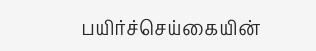பயிர்ச்செய்கையின்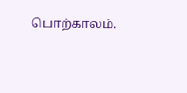பொற்காலம்.